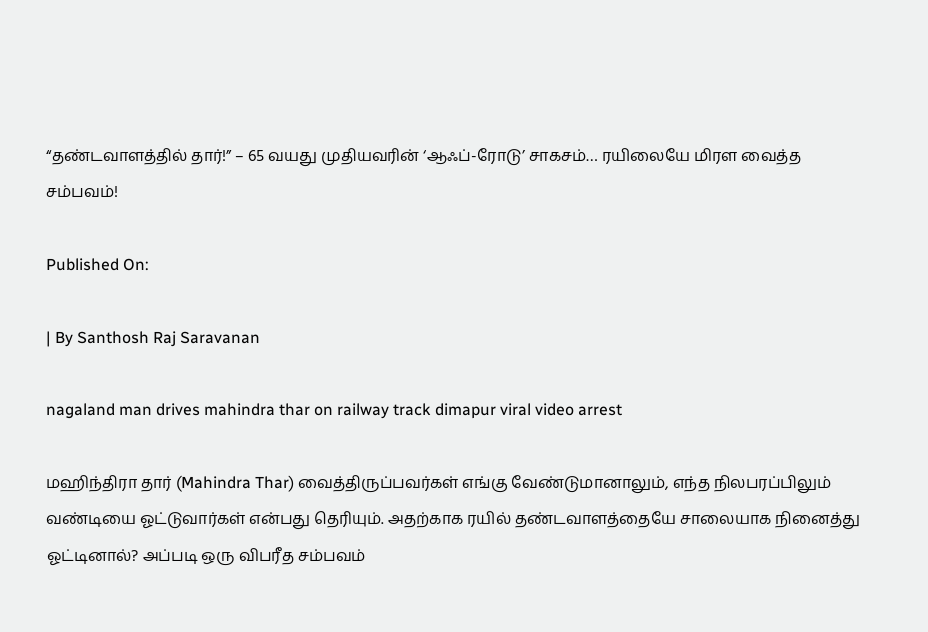“தண்டவாளத்தில் தார்!” – 65 வயது முதியவரின் ‘ஆஃப்-ரோடு’ சாகசம்… ரயிலையே மிரள வைத்த சம்பவம்!

Published On:

| By Santhosh Raj Saravanan

nagaland man drives mahindra thar on railway track dimapur viral video arrest

மஹிந்திரா தார் (Mahindra Thar) வைத்திருப்பவர்கள் எங்கு வேண்டுமானாலும், எந்த நிலபரப்பிலும் வண்டியை ஓட்டுவார்கள் என்பது தெரியும். அதற்காக ரயில் தண்டவாளத்தையே சாலையாக நினைத்து ஓட்டினால்? அப்படி ஒரு விபரீத சம்பவம்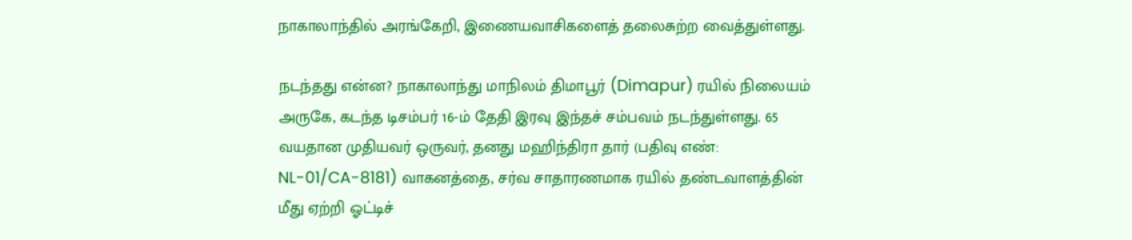நாகாலாந்தில் அரங்கேறி, இணையவாசிகளைத் தலைசுற்ற வைத்துள்ளது.

நடந்தது என்ன? நாகாலாந்து மாநிலம் திமாபூர் (Dimapur) ரயில் நிலையம் அருகே, கடந்த டிசம்பர் 16-ம் தேதி இரவு இந்தச் சம்பவம் நடந்துள்ளது. 65 வயதான முதியவர் ஒருவர், தனது மஹிந்திரா தார் (பதிவு எண்: NL-01/CA-8181) வாகனத்தை, சர்வ சாதாரணமாக ரயில் தண்டவாளத்தின் மீது ஏற்றி ஓட்டிச்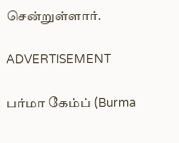சென்றுள்ளார்.

ADVERTISEMENT

பர்மா கேம்ப் (Burma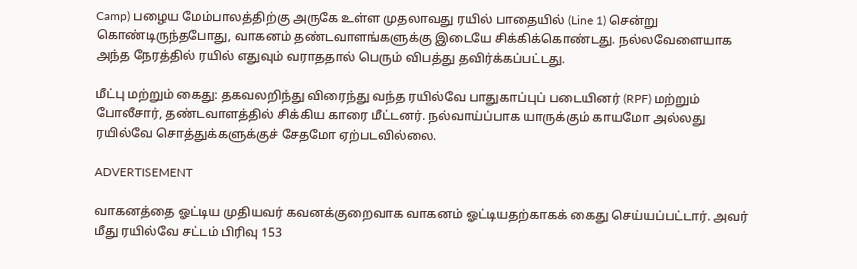Camp) பழைய மேம்பாலத்திற்கு அருகே உள்ள முதலாவது ரயில் பாதையில் (Line 1) சென்று கொண்டிருந்தபோது, வாகனம் தண்டவாளங்களுக்கு இடையே சிக்கிக்கொண்டது. நல்லவேளையாக அந்த நேரத்தில் ரயில் எதுவும் வராததால் பெரும் விபத்து தவிர்க்கப்பட்டது.

மீட்பு மற்றும் கைது: தகவலறிந்து விரைந்து வந்த ரயில்வே பாதுகாப்புப் படையினர் (RPF) மற்றும் போலீசார், தண்டவாளத்தில் சிக்கிய காரை மீட்டனர். நல்வாய்ப்பாக யாருக்கும் காயமோ அல்லது ரயில்வே சொத்துக்களுக்குச் சேதமோ ஏற்படவில்லை.

ADVERTISEMENT

வாகனத்தை ஓட்டிய முதியவர் கவனக்குறைவாக வாகனம் ஓட்டியதற்காகக் கைது செய்யப்பட்டார். அவர் மீது ரயில்வே சட்டம் பிரிவு 153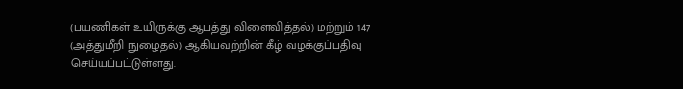(பயணிகள் உயிருக்கு ஆபத்து விளைவித்தல்) மற்றும் 147 (அத்துமீறி நுழைதல்) ஆகியவற்றின் கீழ் வழக்குப்பதிவு செய்யப்பட்டுள்ளது.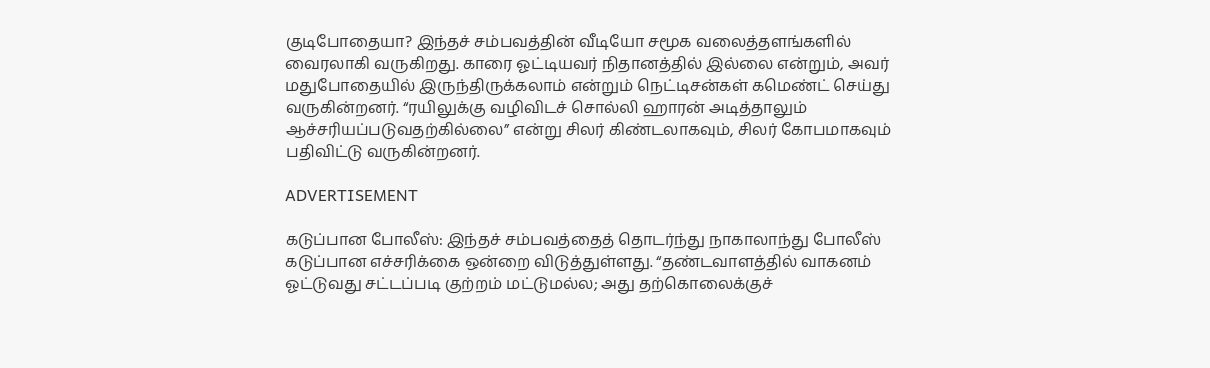குடிபோதையா? இந்தச் சம்பவத்தின் வீடியோ சமூக வலைத்தளங்களில் வைரலாகி வருகிறது. காரை ஓட்டியவர் நிதானத்தில் இல்லை என்றும், அவர் மதுபோதையில் இருந்திருக்கலாம் என்றும் நெட்டிசன்கள் கமெண்ட் செய்து வருகின்றனர். “ரயிலுக்கு வழிவிடச் சொல்லி ஹாரன் அடித்தாலும் ஆச்சரியப்படுவதற்கில்லை” என்று சிலர் கிண்டலாகவும், சிலர் கோபமாகவும் பதிவிட்டு வருகின்றனர்.

ADVERTISEMENT

கடுப்பான போலீஸ்: இந்தச் சம்பவத்தைத் தொடர்ந்து நாகாலாந்து போலீஸ் கடுப்பான எச்சரிக்கை ஒன்றை விடுத்துள்ளது. “தண்டவாளத்தில் வாகனம் ஓட்டுவது சட்டப்படி குற்றம் மட்டுமல்ல; அது தற்கொலைக்குச்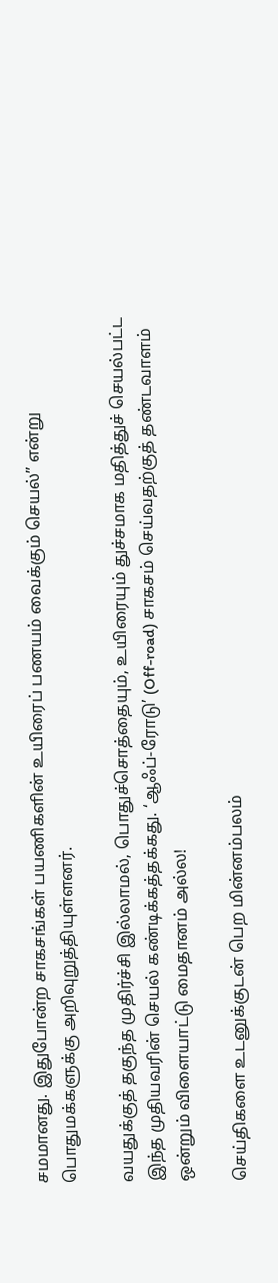சமமானது. இதுபோன்ற சாகசங்கள் பயணிகளின் உயிரைப் பணயம் வைக்கும் செயல்” என்று பொதுமக்களுக்கு அறிவுறுத்தியுள்ளனர்.

வயதுக்குத் தகுந்த முதிர்ச்சி இல்லாமல், பொதுச்சொத்தையும், உயிரையும் துச்சமாக மதித்துச் செயல்பட்ட இந்த முதியவரின் செயல் கண்டிக்கத்தக்கது. ‘ஆஃப்-ரோடு’ (Off-road) சாகசம் செய்வதற்குத் தண்டவாளம் ஒன்றும் விளையாட்டு மைதானம் அல்ல!

செய்திகளை உடனுக்குடன் பெற மின்னம்பலம்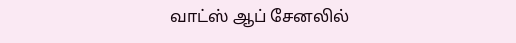வாட்ஸ் ஆப் சேனலில்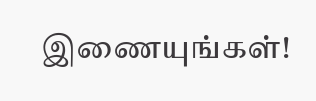இணையுங்கள்!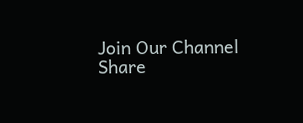Join Our Channel
Share